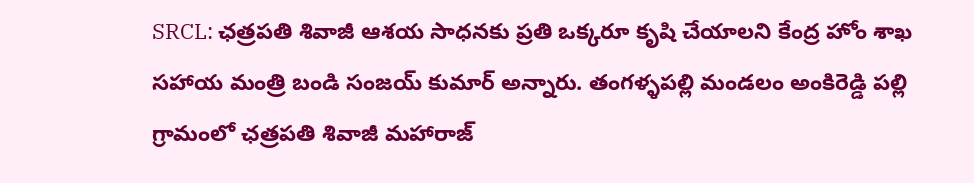SRCL: ఛత్రపతి శివాజీ ఆశయ సాధనకు ప్రతి ఒక్కరూ కృషి చేయాలని కేంద్ర హోం శాఖ సహాయ మంత్రి బండి సంజయ్ కుమార్ అన్నారు. తంగళ్ళపల్లి మండలం అంకిరెడ్డి పల్లి గ్రామంలో ఛత్రపతి శివాజీ మహారాజ్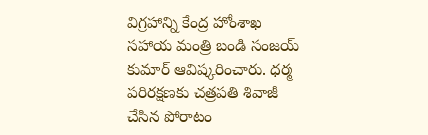విగ్రహాన్ని కేంద్ర హోంశాఖ సహాయ మంత్రి బండి సంజయ్ కుమార్ ఆవిష్కరించారు. ధర్మ పరిరక్షణకు చత్రపతి శివాజీ చేసిన పోరాటం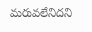మరువలేనిదని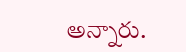అన్నారు.